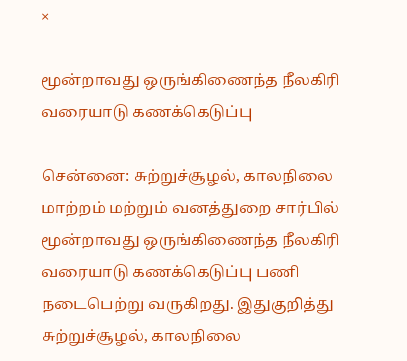×

மூன்றாவது ஒருங்கிணைந்த நீலகிரி வரையாடு கணக்கெடுப்பு

சென்னை: சுற்றுச்சூழல், காலநிலை மாற்றம் மற்றும் வனத்துறை சார்பில் மூன்றாவது ஒருங்கிணைந்த நீலகிரி வரையாடு கணக்கெடுப்பு பணி நடைபெற்று வருகிறது. இதுகுறித்து சுற்றுச்சூழல், காலநிலை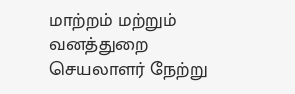மாற்றம் மற்றும் வனத்துறை செயலாளர் நேற்று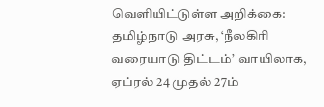வெளியிட்டுள்ள அறிக்கை: தமிழ்நாடு அரசு, ‘நீலகிரி வரையாடு திட்டம்’ வாயிலாக, ஏப்ரல் 24 முதல் 27ம்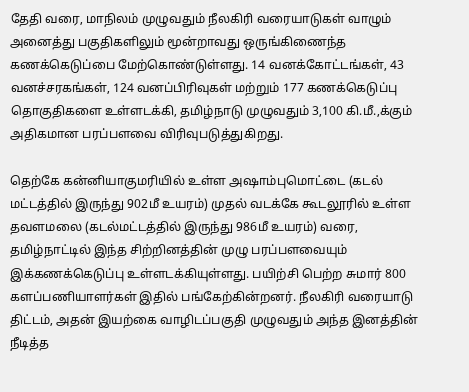தேதி வரை, மாநிலம் முழுவதும் நீலகிரி வரையாடுகள் வாழும் அனைத்து பகுதிகளிலும் மூன்றாவது ஒருங்கிணைந்த கணக்கெடுப்பை மேற்கொண்டுள்ளது. 14 வனக்கோட்டங்கள், 43 வனச்சரகங்கள், 124 வனப்பிரிவுகள் மற்றும் 177 கணக்கெடுப்பு தொகுதிகளை உள்ளடக்கி, தமிழ்நாடு முழுவதும் 3,100 கி.மீ.,க்கும் அதிகமான பரப்பளவை விரிவுபடுத்துகிறது.

தெற்கே கன்னியாகுமரியில் உள்ள அஷாம்புமொட்டை (கடல் மட்டத்தில் இருந்து 902மீ உயரம்) முதல் வடக்கே கூடலூரில் உள்ள தவளமலை (கடல்மட்டத்தில் இருந்து 986மீ உயரம்) வரை, தமிழ்நாட்டில் இந்த சிற்றினத்தின் முழு பரப்பளவையும் இக்கணக்கெடுப்பு உள்ளடக்கியுள்ளது. பயிற்சி பெற்ற சுமார் 800 களப்பணியாளர்கள் இதில் பங்கேற்கின்றனர். நீலகிரி வரையாடு திட்டம், அதன் இயற்கை வாழிடப்பகுதி முழுவதும் அந்த இனத்தின் நீடித்த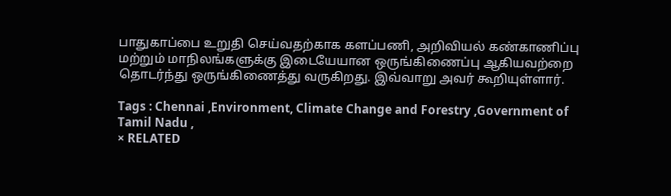பாதுகாப்பை உறுதி செய்வதற்காக களப்பணி, அறிவியல் கண்காணிப்பு மற்றும் மாநிலங்களுக்கு இடையேயான ஒருங்கிணைப்பு ஆகியவற்றை தொடர்ந்து ஒருங்கிணைத்து வருகிறது. இவ்வாறு அவர் கூறியுள்ளார்.

Tags : Chennai ,Environment, Climate Change and Forestry ,Government of Tamil Nadu ,
× RELATED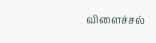விளைச்சல்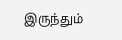இருந்தும்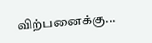விற்பனைக்கு...